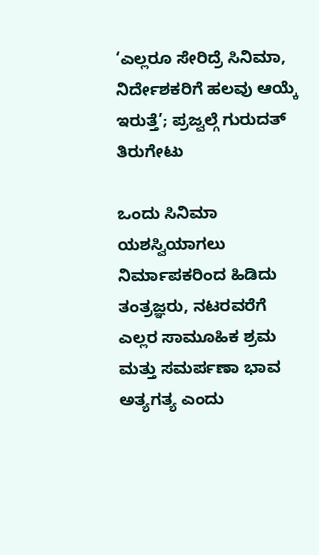‘ಎಲ್ಲರೂ ಸೇರಿದ್ರೆ ಸಿನಿಮಾ, ನಿರ್ದೇಶಕರಿಗೆ ಹಲವು ಆಯ್ಕೆ ಇರುತ್ತೆ’; ಪ್ರಜ್ವಲ್ಗೆ ಗುರುದತ್ ತಿರುಗೇಟು

ಒಂದು ಸಿನಿಮಾ ಯಶಸ್ವಿಯಾಗಲು ನಿರ್ಮಾಪಕರಿಂದ ಹಿಡಿದು ತಂತ್ರಜ್ಞರು, ನಟರವರೆಗೆ ಎಲ್ಲರ ಸಾಮೂಹಿಕ ಶ್ರಮ ಮತ್ತು ಸಮರ್ಪಣಾ ಭಾವ ಅತ್ಯಗತ್ಯ ಎಂದು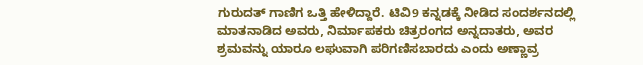ಗುರುದತ್ ಗಾಣಿಗ ಒತ್ತಿ ಹೇಳಿದ್ದಾರೆ. ಟಿವಿ9 ಕನ್ನಡಕ್ಕೆ ನೀಡಿದ ಸಂದರ್ಶನದಲ್ಲಿ ಮಾತನಾಡಿದ ಅವರು, ನಿರ್ಮಾಪಕರು ಚಿತ್ರರಂಗದ ಅನ್ನದಾತರು, ಅವರ ಶ್ರಮವನ್ನು ಯಾರೂ ಲಘುವಾಗಿ ಪರಿಗಣಿಸಬಾರದು ಎಂದು ಅಣ್ಣಾವ್ರ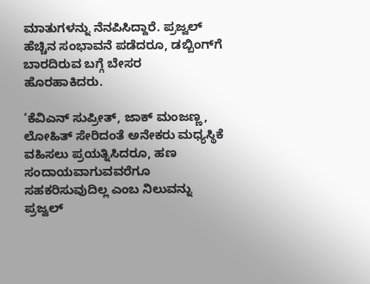ಮಾತುಗಳನ್ನು ನೆನಪಿಸಿದ್ದಾರೆ. ಪ್ರಜ್ವಲ್ ಹೆಚ್ಚಿನ ಸಂಭಾವನೆ ಪಡೆದರೂ, ಡಬ್ಬಿಂಗ್‌ಗೆ ಬಾರದಿರುವ ಬಗ್ಗೆ ಬೇಸರ ಹೊರಹಾಕಿದರು.

‘ಕೆವಿಎನ್ ಸುಪ್ರೀತ್, ಜಾಕ್ ಮಂಜಣ್ಣ, ಲೋಹಿತ್ ಸೇರಿದಂತೆ ಅನೇಕರು ಮಧ್ಯಸ್ಥಿಕೆ ವಹಿಸಲು ಪ್ರಯತ್ನಿಸಿದರೂ, ಹಣ ಸಂದಾಯವಾಗುವವರೆಗೂ ಸಹಕರಿಸುವುದಿಲ್ಲ ಎಂಬ ನಿಲುವನ್ನು ಪ್ರಜ್ವಲ್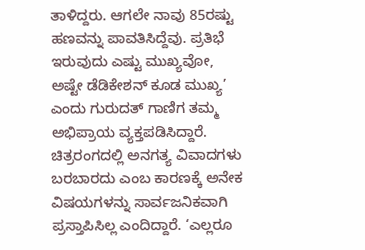ತಾಳಿದ್ದರು. ಆಗಲೇ ನಾವು 85ರಷ್ಟು ಹಣವನ್ನು ಪಾವತಿಸಿದ್ದೆವು. ಪ್ರತಿಭೆ ಇರುವುದು ಎಷ್ಟು ಮುಖ್ಯವೋ, ಅಷ್ಟೇ ಡೆಡಿಕೇಶನ್ ಕೂಡ ಮುಖ್ಯ’ ಎಂದು ಗುರುದತ್ ಗಾಣಿಗ ತಮ್ಮ ಅಭಿಪ್ರಾಯ ವ್ಯಕ್ತಪಡಿಸಿದ್ದಾರೆ. ಚಿತ್ರರಂಗದಲ್ಲಿ ಅನಗತ್ಯ ವಿವಾದಗಳು ಬರಬಾರದು ಎಂಬ ಕಾರಣಕ್ಕೆ ಅನೇಕ ವಿಷಯಗಳನ್ನು ಸಾರ್ವಜನಿಕವಾಗಿ ಪ್ರಸ್ತಾಪಿಸಿಲ್ಲ ಎಂದಿದ್ದಾರೆ. ‘ಎಲ್ಲರೂ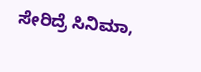ಸೇರಿದ್ರೆ ಸಿನಿಮಾ,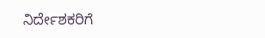ನಿರ್ದೇಶಕರಿಗೆ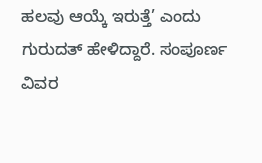ಹಲವು ಆಯ್ಕೆ ಇರುತ್ತೆ’ ಎಂದು ಗುರುದತ್ ಹೇಳಿದ್ದಾರೆ. ಸಂಪೂರ್ಣ ವಿವರ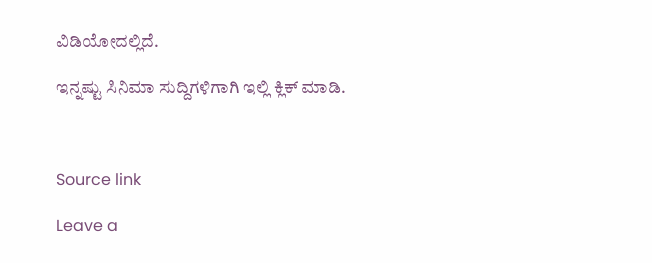ವಿಡಿಯೋದಲ್ಲಿದೆ.

ಇನ್ನಷ್ಟು ಸಿನಿಮಾ ಸುದ್ದಿಗಳಿಗಾಗಿ ಇಲ್ಲಿ ಕ್ಲಿಕ್ ಮಾಡಿ.



Source link

Leave a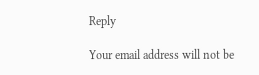Reply

Your email address will not be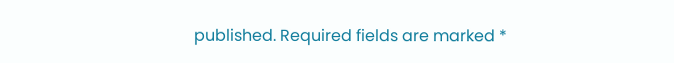published. Required fields are marked *